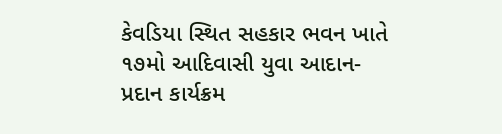કેવડિયા સ્થિત સહકાર ભવન ખાતે ૧૭મો આદિવાસી યુવા આદાન-પ્રદાન કાર્યક્રમ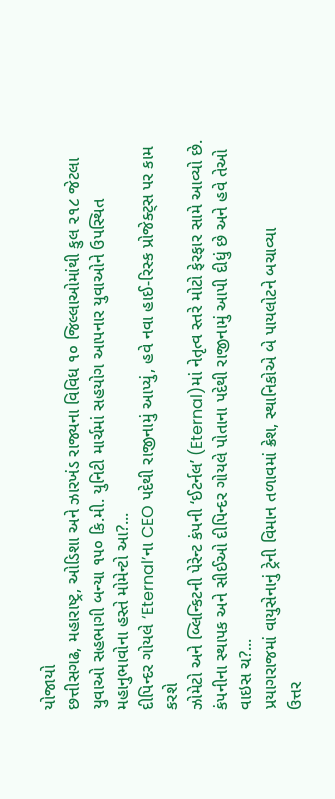યોજાયો
છત્તીસગઢ, મહારાષ્ટ્ર, ઓડિશા અને ઝારખંડ રાજ્યના વિવિધ ૧૦ જિલ્લાઓમાંથી કુલ ૨૧૮ જેટલા યુવાઓ સહભાગી બન્યા ૧૫૦ કિ.મી. યુનિટી માર્ચમાં સહયોગ આપનાર યુવાઓને ઉપસ્થિત મહાનુભાવોના હસ્તે મોમેન્ટો આ?...
દીપિન્દર ગોયલે ‘Eternal’ના CEO પદેથી રાજીનામું આપ્યું, હવે નવા હાઈ-રિસ્ક પ્રોજેક્ટ્સ પર કામ કરશે
ઝોમેટો અને બ્લિન્કિટની પેરેન્ટ કંપની ‘ઈટર્નલ’ (Eternal)માં નેતૃત્વ સ્તરે મોટો ફેરફાર સામે આવ્યો છે. કંપનીના સ્થાપક અને સીઈઓ દીપિન્દર ગોયલે પોતાના પદેથી રાજીનામું આપી દીધું છે અને હવે તેઓ વાઇસ ચ?...
પ્રયાગરાજમાં વાયુસેનાનું ટ્રેની વિમાન તળાવમાં ક્રેશ, સ્થાનિકોએ બે પાયલોટને બચાવ્યા
ઉત્તર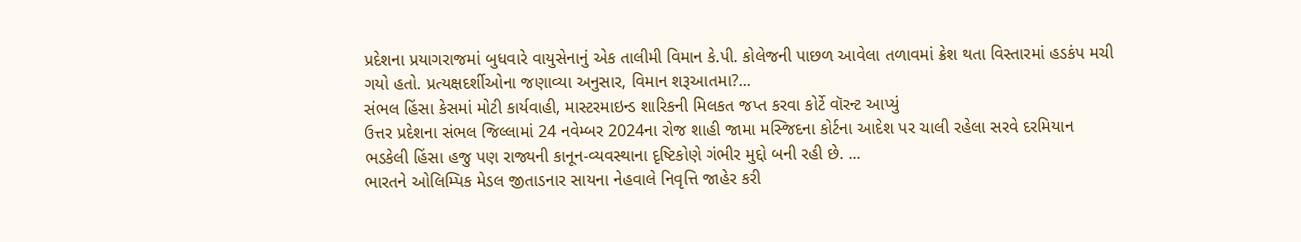પ્રદેશના પ્રયાગરાજમાં બુધવારે વાયુસેનાનું એક તાલીમી વિમાન કે.પી. કોલેજની પાછળ આવેલા તળાવમાં ક્રેશ થતા વિસ્તારમાં હડકંપ મચી ગયો હતો. પ્રત્યક્ષદર્શીઓના જણાવ્યા અનુસાર, વિમાન શરૂઆતમા?...
સંભલ હિંસા કેસમાં મોટી કાર્યવાહી, માસ્ટરમાઇન્ડ શારિકની મિલકત જપ્ત કરવા કોર્ટે વૉરન્ટ આપ્યું
ઉત્તર પ્રદેશના સંભલ જિલ્લામાં 24 નવેમ્બર 2024ના રોજ શાહી જામા મસ્જિદના કોર્ટના આદેશ પર ચાલી રહેલા સરવે દરમિયાન ભડકેલી હિંસા હજુ પણ રાજ્યની કાનૂન-વ્યવસ્થાના દૃષ્ટિકોણે ગંભીર મુદ્દો બની રહી છે. ...
ભારતને ઓલિમ્પિક મેડલ જીતાડનાર સાયના નેહવાલે નિવૃત્તિ જાહેર કરી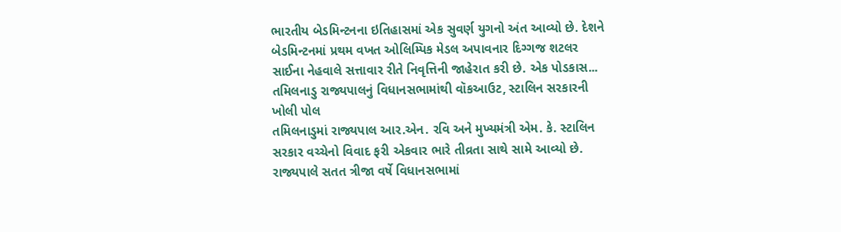ભારતીય બેડમિન્ટનના ઇતિહાસમાં એક સુવર્ણ યુગનો અંત આવ્યો છે. દેશને બેડમિન્ટનમાં પ્રથમ વખત ઓલિમ્પિક મેડલ અપાવનાર દિગ્ગજ શટલર સાઈના નેહવાલે સત્તાવાર રીતે નિવૃત્તિની જાહેરાત કરી છે. એક પોડકાસ...
તમિલનાડુ રાજ્યપાલનું વિધાનસભામાંથી વૉકઆઉટ, સ્ટાલિન સરકારની ખોલી પોલ
તમિલનાડુમાં રાજ્યપાલ આર.એન. રવિ અને મુખ્યમંત્રી એમ. કે. સ્ટાલિન સરકાર વચ્ચેનો વિવાદ ફરી એકવાર ભારે તીવ્રતા સાથે સામે આવ્યો છે. રાજ્યપાલે સતત ત્રીજા વર્ષે વિધાનસભામાં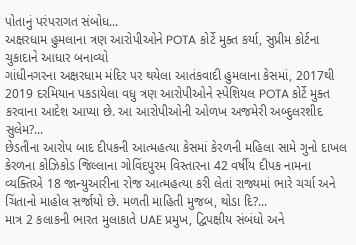પોતાનું પરંપરાગત સંબોધ...
અક્ષરધામ હુમલાના ત્રણ આરોપીઓને POTA કોર્ટે મુક્ત કર્યા, સુપ્રીમ કોર્ટના ચુકાદાને આધાર બનાવ્યો
ગાંધીનગરના અક્ષરધામ મંદિર પર થયેલા આતંકવાદી હુમલાના કેસમાં, 2017થી 2019 દરમિયાન પકડાયેલા વધુ ત્રણ આરોપીઓને સ્પેશિયલ POTA કોર્ટે મુક્ત કરવાના આદેશ આપ્યા છે. આ આરોપીઓની ઓળખ અજમેરી અબ્દુલરશીદ સુલેમ?...
છેડતીના આરોપ બાદ દીપકની આત્મહત્યા કેસમાં કેરળની મહિલા સામે ગુનો દાખલ
કેરળના કોઝિકોડ જિલ્લાના ગોવિંદપુરમ વિસ્તારના 42 વર્ષીય દીપક નામના વ્યક્તિએ 18 જાન્યુઆરીના રોજ આત્મહત્યા કરી લેતાં રાજ્યમાં ભારે ચર્ચા અને ચિંતાનો માહોલ સર્જાયો છે. મળતી માહિતી મુજબ, થોડા દિ?...
માત્ર 2 કલાકની ભારત મુલાકાતે UAE પ્રમુખ, દ્વિપક્ષીય સંબંધો અને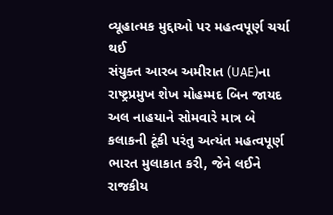વ્યૂહાત્મક મુદ્દાઓ પર મહત્વપૂર્ણ ચર્ચા થઈ
સંયુક્ત આરબ અમીરાત (UAE)ના રાષ્ટ્રપ્રમુખ શેખ મોહમ્મદ બિન જાયદ અલ નાહયાને સોમવારે માત્ર બે કલાકની ટૂંકી પરંતુ અત્યંત મહત્વપૂર્ણ ભારત મુલાકાત કરી, જેને લઈને રાજકીય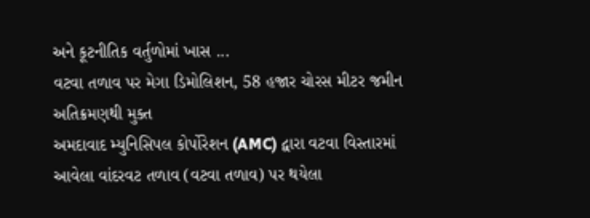અને કૂટનીતિક વર્તુળોમાં ખાસ ...
વટવા તળાવ પર મેગા ડિમોલિશન, 58 હજાર ચોરસ મીટર જમીન અતિક્રમણથી મુક્ત
અમદાવાદ મ્યુનિસિપલ કોર્પોરેશન (AMC) દ્વારા વટવા વિસ્તારમાં આવેલા વાંદરવટ તળાવ (વટવા તળાવ) પર થયેલા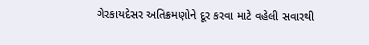ગેરકાયદેસર અતિક્રમણોને દૂર કરવા માટે વહેલી સવારથી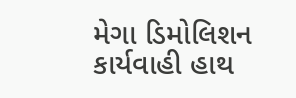મેગા ડિમોલિશન કાર્યવાહી હાથ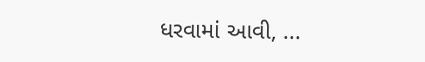ધરવામાં આવી, ...